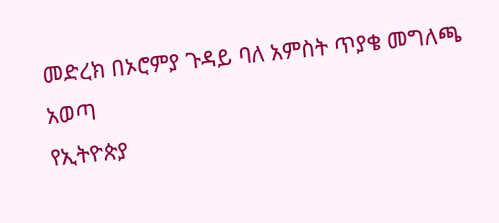መድረክ በኦሮምያ ጉዳይ ባለ አምስት ጥያቄ መግለጫ አወጣ
የኢትዮጵያ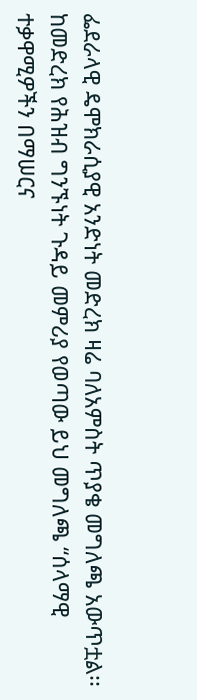ፌደራላዊ ዴሞክራሲያዊ አንድነት መድረክ ዛሬ ባለአምስት ጥያቄ መግለጫ አውጥቷል፡፡ ከመድረክ የሕዝብ ግንኙነት ጉዳይ መምሪያ የወጣው ይህ መግለጫ “ሰላማዊ ተቃዋሚዎችን በማሠርና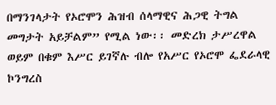በማንገላታት የኦሮሞን ሕዝብ ሰላማዊና ሕጋዊ ትግል መግታት አይቻልም” የሚል ነው፡፡ መድረክ ታሥረዋል ወይም በቁም እሥር ይገኛሉ ብሎ የአሥር የኦሮሞ ፌደራላዊ ኮንግረስ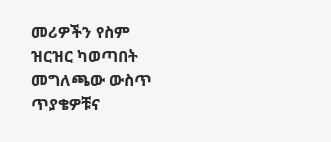መሪዎችን የስም ዝርዝር ካወጣበት መግለጫው ውስጥ ጥያቄዎቹና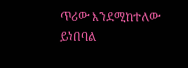ጥሪው እንደሚከተለው ይነበባል